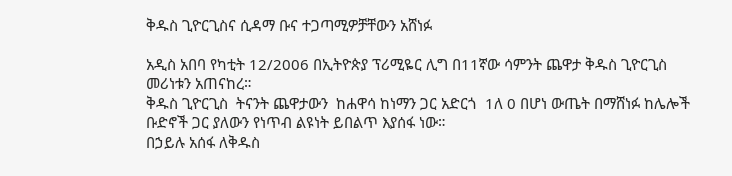ቅዱስ ጊዮርጊስና ሲዳማ ቡና ተጋጣሚዎቻቸውን አሸነፉ

አዲስ አበባ የካቲት 12/2006 በኢትዮጵያ ፕሪሚዬር ሊግ በ11ኛው ሳምንት ጨዋታ ቅዱስ ጊዮርጊስ መሪነቱን አጠናከረ።
ቅዱስ ጊዮርጊስ  ትናንት ጨዋታውን  ከሐዋሳ ከነማን ጋር አድርጎ  1ለ 0 በሆነ ውጤት በማሸነፉ ከሌሎች ቡድኖች ጋር ያለውን የነጥብ ልዩነት ይበልጥ እያሰፋ ነው።
በኃይሉ አሰፋ ለቅዱስ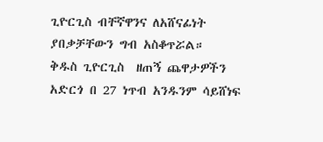ጊዮርጊስ ብቸኛዋንና ለአሸናፊነት ያበቃቻቸውን ግብ አስቆጥሯል።
ቅዱስ ጊዮርጊስ  ዘጠኝ ጨዋታዎችን አድርጎ በ 27 ነጥብ አንዱንም ሳይሸነፍ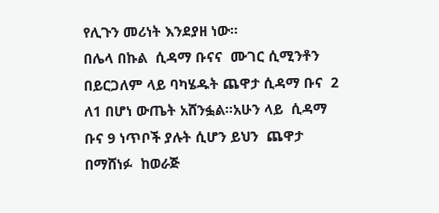የሊጉን መሪነት እንደያዘ ነው።
በሌላ በኩል  ሲዳማ ቡናና  ሙገር ሲሚንቶን በይርጋለም ላይ ባካሄዱት ጨዋታ ሲዳማ ቡና  2 ለ1 በሆነ ውጤት አሸንፏል።አሁን ላይ  ሲዳማ ቡና 9 ነጥቦች ያሉት ሲሆን ይህን  ጨዋታ በማሸነፉ  ከወራጅ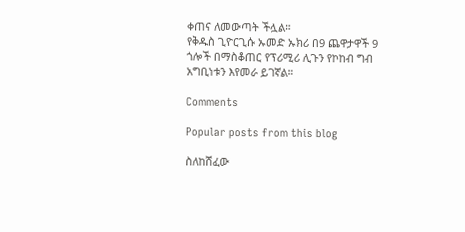ቀጠና ለመውጣት ችሏል።
የቅዱስ ጊዮርጊሱ ኡመድ ኡክሪ በ9 ጨዋታዋች 9 ጎሎች በማስቆጠር የፕሪሚሪ ሊጉን የኮከብ ግብ አግቢነቱን እየመራ ይገኛል።

Comments

Popular posts from this blog

ስለከሸፈው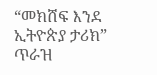“መክሸፍ እንደ ኢትዮጵያ ታሪክ” ጥራዝ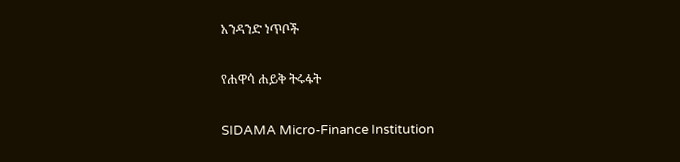አንዳንድ ነጥቦች

የሐዋሳ ሐይቅ ትሩፋት

SIDAMA Micro-Finance Institution